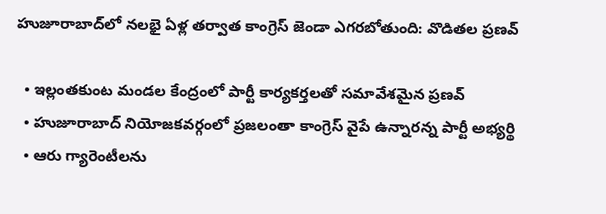హుజూరాబాద్‌లో నలభై ఏళ్ల తర్వాత కాంగ్రెస్ జెండా ఎగరబోతుంది: వొడితల ప్రణవ్

  • ఇల్లంతకుంట మండల కేంద్రంలో పార్టీ కార్యకర్తలతో సమావేశమైన ప్రణవ్
  • హుజూరాబాద్ నియోజకవర్గంలో ప్రజలంతా కాంగ్రెస్ వైపే ఉన్నారన్న పార్టీ అభ్యర్థి
  • ఆరు గ్యారెంటీలను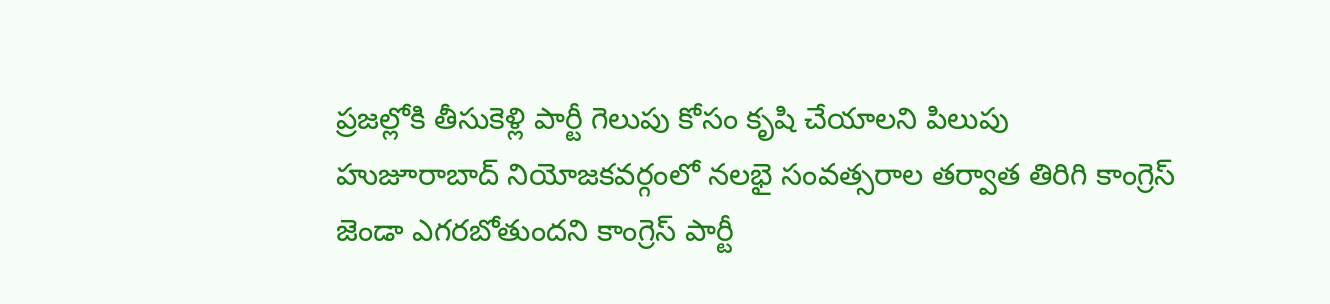ప్రజల్లోకి తీసుకెళ్లి పార్టీ గెలుపు కోసం కృషి చేయాలని పిలుపు
హుజూరాబాద్ నియోజకవర్గంలో నలభై సంవత్సరాల తర్వాత తిరిగి కాంగ్రెస్ జెండా ఎగరబోతుందని కాంగ్రెస్ పార్టీ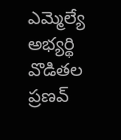ఎమ్మెల్యే అభ్యర్థి వొడితల ప్రణవ్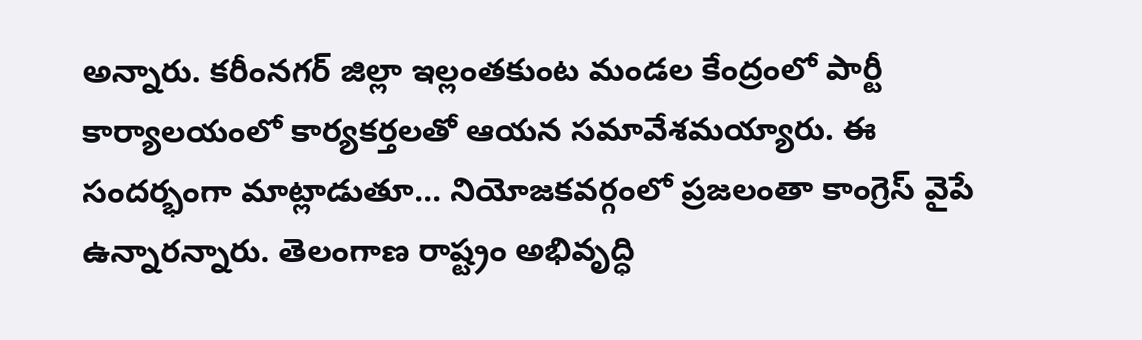అన్నారు. కరీంనగర్ జిల్లా ఇల్లంతకుంట మండల కేంద్రంలో పార్టీ కార్యాలయంలో కార్యకర్తలతో ఆయన సమావేశమయ్యారు. ఈ సందర్భంగా మాట్లాడుతూ... నియోజకవర్గంలో ప్రజలంతా కాంగ్రెస్ వైపే ఉన్నారన్నారు. తెలంగాణ రాష్ట్రం అభివృద్ధి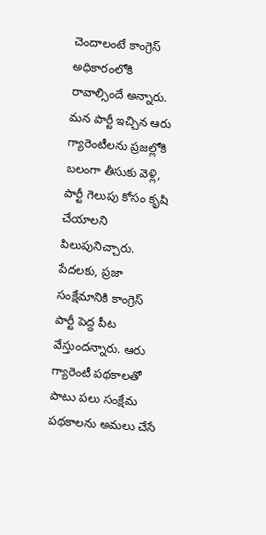చెందాలంటే కాంగ్రెస్ అధికారంలోకి రావాల్సిందే అన్నారు. మన పార్టీ ఇచ్చిన ఆరు గ్యారెంటీలను ప్రజల్లోకి బలంగా తీసుకు వెళ్లి, పార్టీ గెలుపు కోసం కృషి చేయాలని పిలుపునిచ్చారు. పేదలకు, ప్రజా సంక్షేమానికి కాంగ్రెస్ పార్టీ పెద్ద పీట వేస్తుందన్నారు. ఆరు గ్యారెంటీ పథకాలతో పాటు పలు సంక్షేమ పథకాలను అమలు చేసే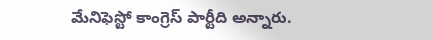మేనిఫెస్టో కాంగ్రెస్ పార్టీది అన్నారు.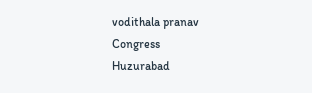vodithala pranav
Congress
Huzurabad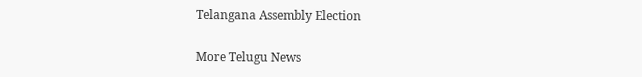Telangana Assembly Election

More Telugu News